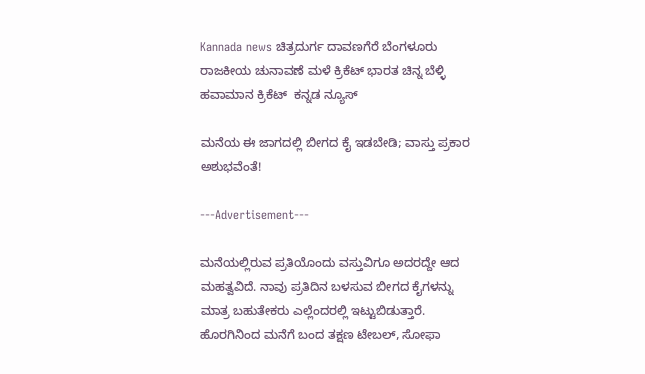Kannada news ಚಿತ್ರದುರ್ಗ ದಾವಣಗೆರೆ ಬೆಂಗಳೂರು ರಾಜಕೀಯ ಚುನಾವಣೆ ಮಳೆ ಕ್ರಿಕೆಟ್ ಭಾರತ ಚಿನ್ನ ಬೆಳ್ಳಿ ಹವಾಮಾನ ಕ್ರಿಕೆಟ್  ಕನ್ನಡ ನ್ಯೂಸ್

ಮನೆಯ ಈ ಜಾಗದಲ್ಲಿ ಬೀಗದ ಕೈ ಇಡಬೇಡಿ; ವಾಸ್ತು ಪ್ರಕಾರ ಅಶುಭವೆಂತೆ!

---Advertisement---

ಮನೆಯಲ್ಲಿರುವ ಪ್ರತಿಯೊಂದು ವಸ್ತುವಿಗೂ ಅದರದ್ದೇ ಆದ ಮಹತ್ವವಿದೆ. ನಾವು ಪ್ರತಿದಿನ ಬಳಸುವ ಬೀಗದ ಕೈಗಳನ್ನು ಮಾತ್ರ ಬಹುತೇಕರು ಎಲ್ಲೆಂದರಲ್ಲಿ ಇಟ್ಟುಬಿಡುತ್ತಾರೆ. ಹೊರಗಿನಿಂದ ಮನೆಗೆ ಬಂದ ತಕ್ಷಣ ಟೇಬಲ್‌, ಸೋಫಾ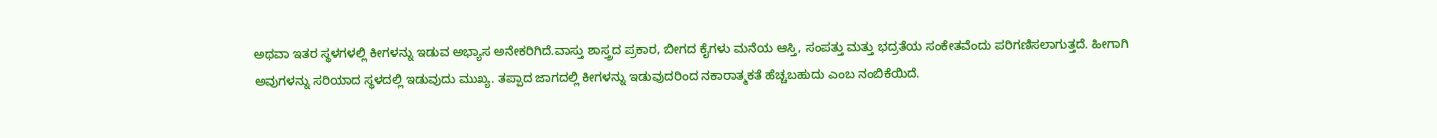ಅಥವಾ ಇತರ ಸ್ಥಳಗಳಲ್ಲಿ ಕೀಗಳನ್ನು ಇಡುವ ಅಭ್ಯಾಸ ಅನೇಕರಿಗಿದೆ.ವಾಸ್ತು ಶಾಸ್ತ್ರದ ಪ್ರಕಾರ, ಬೀಗದ ಕೈಗಳು ಮನೆಯ ಆಸ್ತಿ, ಸಂಪತ್ತು ಮತ್ತು ಭದ್ರತೆಯ ಸಂಕೇತವೆಂದು ಪರಿಗಣಿಸಲಾಗುತ್ತದೆ. ಹೀಗಾಗಿ ಅವುಗಳನ್ನು ಸರಿಯಾದ ಸ್ಥಳದಲ್ಲಿ ಇಡುವುದು ಮುಖ್ಯ. ತಪ್ಪಾದ ಜಾಗದಲ್ಲಿ ಕೀಗಳನ್ನು ಇಡುವುದರಿಂದ ನಕಾರಾತ್ಮಕತೆ ಹೆಚ್ಚಬಹುದು ಎಂಬ ನಂಬಿಕೆಯಿದೆ.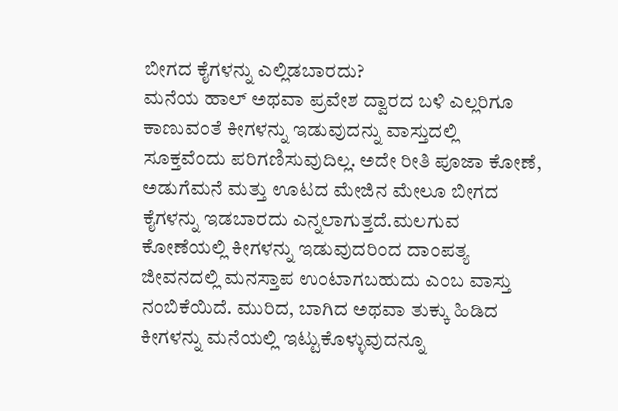ಬೀಗದ ಕೈಗಳನ್ನು ಎಲ್ಲಿಡಬಾರದು?
ಮನೆಯ ಹಾಲ್‌ ಅಥವಾ ಪ್ರವೇಶ ದ್ವಾರದ ಬಳಿ ಎಲ್ಲರಿಗೂ ಕಾಣುವಂತೆ ಕೀಗಳನ್ನು ಇಡುವುದನ್ನು ವಾಸ್ತುದಲ್ಲಿ ಸೂಕ್ತವೆಂದು ಪರಿಗಣಿಸುವುದಿಲ್ಲ. ಅದೇ ರೀತಿ ಪೂಜಾ ಕೋಣೆ, ಅಡುಗೆಮನೆ ಮತ್ತು ಊಟದ ಮೇಜಿನ ಮೇಲೂ ಬೀಗದ ಕೈಗಳನ್ನು ಇಡಬಾರದು ಎನ್ನಲಾಗುತ್ತದೆ.ಮಲಗುವ ಕೋಣೆಯಲ್ಲಿ ಕೀಗಳನ್ನು ಇಡುವುದರಿಂದ ದಾಂಪತ್ಯ ಜೀವನದಲ್ಲಿ ಮನಸ್ತಾಪ ಉಂಟಾಗಬಹುದು ಎಂಬ ವಾಸ್ತು ನಂಬಿಕೆಯಿದೆ. ಮುರಿದ, ಬಾಗಿದ ಅಥವಾ ತುಕ್ಕು ಹಿಡಿದ ಕೀಗಳನ್ನು ಮನೆಯಲ್ಲಿ ಇಟ್ಟುಕೊಳ್ಳುವುದನ್ನೂ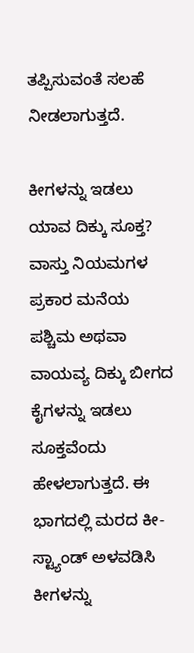ತಪ್ಪಿಸುವಂತೆ ಸಲಹೆ ನೀಡಲಾಗುತ್ತದೆ.

ಕೀಗಳನ್ನು ಇಡಲು ಯಾವ ದಿಕ್ಕು ಸೂಕ್ತ?
ವಾಸ್ತು ನಿಯಮಗಳ ಪ್ರಕಾರ ಮನೆಯ ಪಶ್ಚಿಮ ಅಥವಾ ವಾಯವ್ಯ ದಿಕ್ಕು ಬೀಗದ ಕೈಗಳನ್ನು ಇಡಲು ಸೂಕ್ತವೆಂದು ಹೇಳಲಾಗುತ್ತದೆ. ಈ ಭಾಗದಲ್ಲಿ ಮರದ ಕೀ-ಸ್ಟ್ಯಾಂಡ್‌ ಅಳವಡಿಸಿ ಕೀಗಳನ್ನು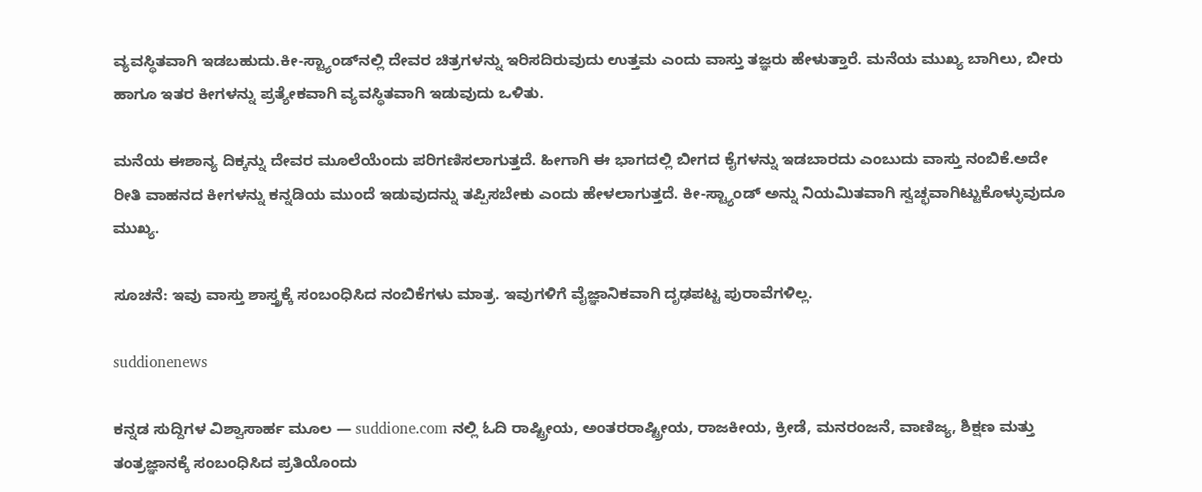ವ್ಯವಸ್ಥಿತವಾಗಿ ಇಡಬಹುದು.ಕೀ-ಸ್ಟ್ಯಾಂಡ್‌ನಲ್ಲಿ ದೇವರ ಚಿತ್ರಗಳನ್ನು ಇರಿಸದಿರುವುದು ಉತ್ತಮ ಎಂದು ವಾಸ್ತು ತಜ್ಞರು ಹೇಳುತ್ತಾರೆ. ಮನೆಯ ಮುಖ್ಯ ಬಾಗಿಲು, ಬೀರು ಹಾಗೂ ಇತರ ಕೀಗಳನ್ನು ಪ್ರತ್ಯೇಕವಾಗಿ ವ್ಯವಸ್ಥಿತವಾಗಿ ಇಡುವುದು ಒಳಿತು.

ಮನೆಯ ಈಶಾನ್ಯ ದಿಕ್ಕನ್ನು ದೇವರ ಮೂಲೆಯೆಂದು ಪರಿಗಣಿಸಲಾಗುತ್ತದೆ. ಹೀಗಾಗಿ ಈ ಭಾಗದಲ್ಲಿ ಬೀಗದ ಕೈಗಳನ್ನು ಇಡಬಾರದು ಎಂಬುದು ವಾಸ್ತು ನಂಬಿಕೆ.ಅದೇ ರೀತಿ ವಾಹನದ ಕೀಗಳನ್ನು ಕನ್ನಡಿಯ ಮುಂದೆ ಇಡುವುದನ್ನು ತಪ್ಪಿಸಬೇಕು ಎಂದು ಹೇಳಲಾಗುತ್ತದೆ. ಕೀ-ಸ್ಟ್ಯಾಂಡ್‌ ಅನ್ನು ನಿಯಮಿತವಾಗಿ ಸ್ವಚ್ಛವಾಗಿಟ್ಟುಕೊಳ್ಳುವುದೂ ಮುಖ್ಯ.

ಸೂಚನೆ: ಇವು ವಾಸ್ತು ಶಾಸ್ತ್ರಕ್ಕೆ ಸಂಬಂಧಿಸಿದ ನಂಬಿಕೆಗಳು ಮಾತ್ರ. ಇವುಗಳಿಗೆ ವೈಜ್ಞಾನಿಕವಾಗಿ ದೃಢಪಟ್ಟ ಪುರಾವೆಗಳಿಲ್ಲ.

suddionenews

ಕನ್ನಡ ಸುದ್ದಿಗಳ ವಿಶ್ವಾಸಾರ್ಹ ಮೂಲ — suddione.com ನಲ್ಲಿ ಓದಿ ರಾಷ್ಟ್ರೀಯ, ಅಂತರರಾಷ್ಟ್ರೀಯ, ರಾಜಕೀಯ, ಕ್ರೀಡೆ, ಮನರಂಜನೆ, ವಾಣಿಜ್ಯ, ಶಿಕ್ಷಣ ಮತ್ತು ತಂತ್ರಜ್ಞಾನಕ್ಕೆ ಸಂಬಂಧಿಸಿದ ಪ್ರತಿಯೊಂದು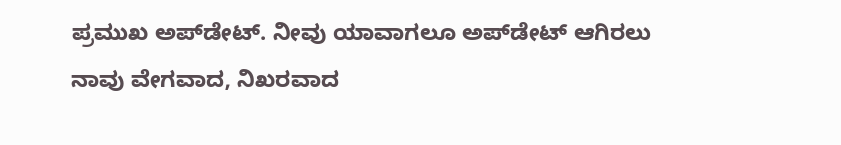ಪ್ರಮುಖ ಅಪ್‌ಡೇಟ್. ನೀವು ಯಾವಾಗಲೂ ಅಪ್‌ಡೇಟ್ ಆಗಿರಲು ನಾವು ವೇಗವಾದ, ನಿಖರವಾದ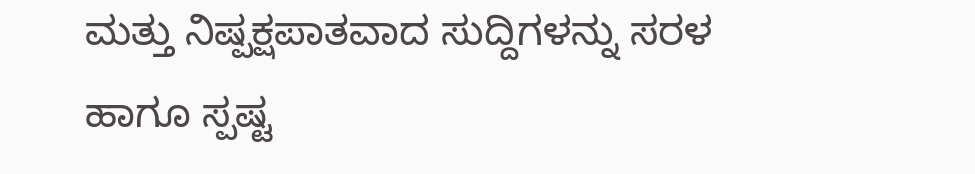ಮತ್ತು ನಿಷ್ಪಕ್ಷಪಾತವಾದ ಸುದ್ದಿಗಳನ್ನು ಸರಳ ಹಾಗೂ ಸ್ಪಷ್ಟ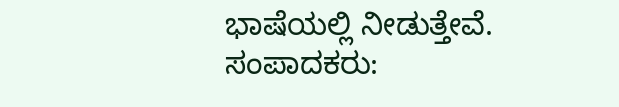ಭಾಷೆಯಲ್ಲಿ ನೀಡುತ್ತೇವೆ. ಸಂಪಾದಕರು: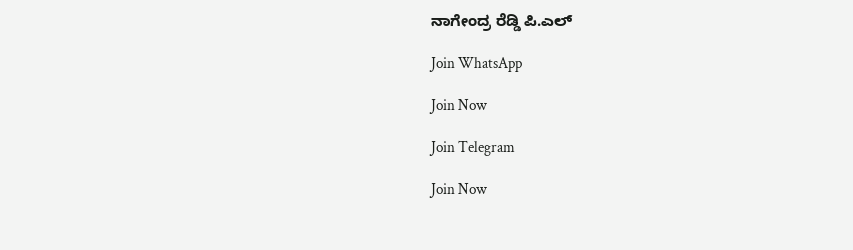ನಾಗೇಂದ್ರ ರೆಡ್ಡಿ ಪಿ.ಎಲ್

Join WhatsApp

Join Now

Join Telegram

Join Now